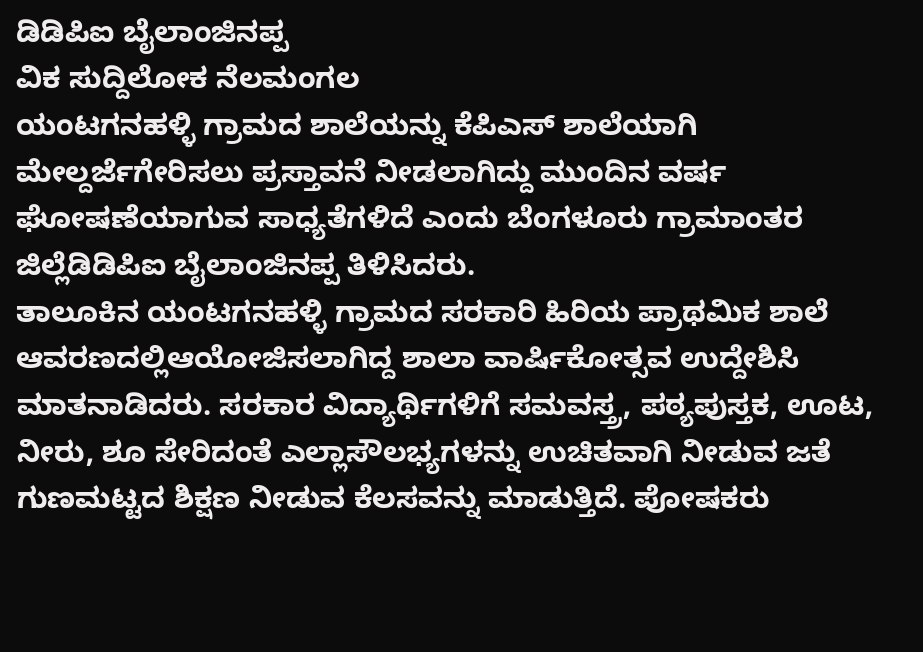ಡಿಡಿಪಿಐ ಬೈಲಾಂಜಿನಪ್ಪ
ವಿಕ ಸುದ್ದಿಲೋಕ ನೆಲಮಂಗಲ
ಯಂಟಗನಹಳ್ಳಿ ಗ್ರಾಮದ ಶಾಲೆಯನ್ನು ಕೆಪಿಎಸ್ ಶಾಲೆಯಾಗಿ ಮೇಲ್ದರ್ಜೆಗೇರಿಸಲು ಪ್ರಸ್ತಾವನೆ ನೀಡಲಾಗಿದ್ದು ಮುಂದಿನ ವರ್ಷ ಘೋಷಣೆಯಾಗುವ ಸಾಧ್ಯತೆಗಳಿದೆ ಎಂದು ಬೆಂಗಳೂರು ಗ್ರಾಮಾಂತರ ಜಿಲ್ಲೆಡಿಡಿಪಿಐ ಬೈಲಾಂಜಿನಪ್ಪ ತಿಳಿಸಿದರು.
ತಾಲೂಕಿನ ಯಂಟಗನಹಳ್ಳಿ ಗ್ರಾಮದ ಸರಕಾರಿ ಹಿರಿಯ ಪ್ರಾಥಮಿಕ ಶಾಲೆ ಆವರಣದಲ್ಲಿಆಯೋಜಿಸಲಾಗಿದ್ದ ಶಾಲಾ ವಾರ್ಷಿಕೋತ್ಸವ ಉದ್ದೇಶಿಸಿ ಮಾತನಾಡಿದರು. ಸರಕಾರ ವಿದ್ಯಾರ್ಥಿಗಳಿಗೆ ಸಮವಸ್ತ್ರ, ಪಠ್ಯಪುಸ್ತಕ, ಊಟ, ನೀರು, ಶೂ ಸೇರಿದಂತೆ ಎಲ್ಲಾಸೌಲಭ್ಯಗಳನ್ನು ಉಚಿತವಾಗಿ ನೀಡುವ ಜತೆ ಗುಣಮಟ್ಟದ ಶಿಕ್ಷಣ ನೀಡುವ ಕೆಲಸವನ್ನು ಮಾಡುತ್ತಿದೆ. ಪೋಷಕರು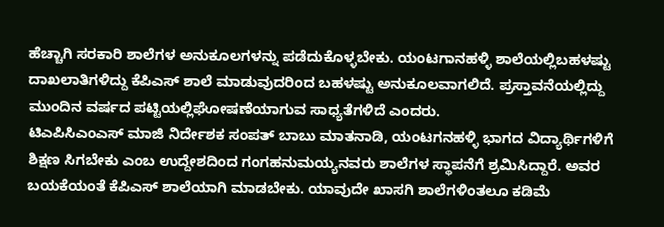ಹೆಚ್ಚಾಗಿ ಸರಕಾರಿ ಶಾಲೆಗಳ ಅನುಕೂಲಗಳನ್ನು ಪಡೆದುಕೊಳ್ಳಬೇಕು. ಯಂಟಗಾನಹಳ್ಳಿ ಶಾಲೆಯಲ್ಲಿಬಹಳಷ್ಟು ದಾಖಲಾತಿಗಳಿದ್ದು ಕೆಪಿಎಸ್ ಶಾಲೆ ಮಾಡುವುದರಿಂದ ಬಹಳಷ್ಟು ಅನುಕೂಲವಾಗಲಿದೆ. ಪ್ರಸ್ತಾವನೆಯಲ್ಲಿದ್ದು ಮುಂದಿನ ವರ್ಷದ ಪಟ್ಟಿಯಲ್ಲಿಘೋಷಣೆಯಾಗುವ ಸಾಧ್ಯತೆಗಳಿದೆ ಎಂದರು.
ಟಿಎಪಿಸಿಎಂಎಸ್ ಮಾಜಿ ನಿರ್ದೇಶಕ ಸಂಪತ್ ಬಾಬು ಮಾತನಾಡಿ, ಯಂಟಗನಹಳ್ಳಿ ಭಾಗದ ವಿದ್ಯಾರ್ಥಿಗಳಿಗೆ ಶಿಕ್ಷಣ ಸಿಗಬೇಕು ಎಂಬ ಉದ್ದೇಶದಿಂದ ಗಂಗಹನುಮಯ್ಯನವರು ಶಾಲೆಗಳ ಸ್ಥಾಪನೆಗೆ ಶ್ರಮಿಸಿದ್ದಾರೆ. ಅವರ ಬಯಕೆಯಂತೆ ಕೆಪಿಎಸ್ ಶಾಲೆಯಾಗಿ ಮಾಡಬೇಕು. ಯಾವುದೇ ಖಾಸಗಿ ಶಾಲೆಗಳಿಂತಲೂ ಕಡಿಮೆ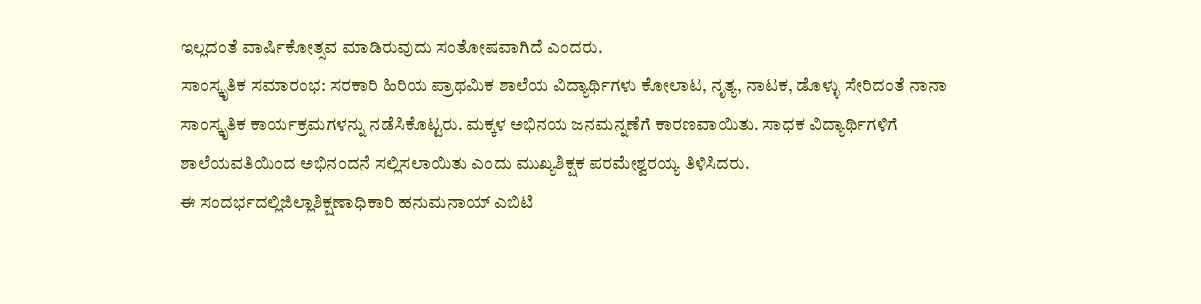ಇಲ್ಲದಂತೆ ವಾರ್ಷಿಕೋತ್ಸವ ಮಾಡಿರುವುದು ಸಂತೋಷವಾಗಿದೆ ಎಂದರು.
ಸಾಂಸ್ಕೃತಿಕ ಸಮಾರಂಭ: ಸರಕಾರಿ ಹಿರಿಯ ಪ್ರಾಥಮಿಕ ಶಾಲೆಯ ವಿದ್ಯಾರ್ಥಿಗಳು ಕೋಲಾಟ, ನೃತ್ಯ, ನಾಟಕ, ಡೊಳ್ಳು ಸೇರಿದಂತೆ ನಾನಾ ಸಾಂಸ್ಕೃತಿಕ ಕಾರ್ಯಕ್ರಮಗಳನ್ನು ನಡೆಸಿಕೊಟ್ಟರು. ಮಕ್ಕಳ ಅಭಿನಯ ಜನಮನ್ನಣೆಗೆ ಕಾರಣವಾಯಿತು. ಸಾಧಕ ವಿದ್ಯಾರ್ಥಿಗಳಿಗೆ ಶಾಲೆಯವತಿಯಿಂದ ಅಭಿನಂದನೆ ಸಲ್ಲಿಸಲಾಯಿತು ಎಂದು ಮುಖ್ಯಶಿಕ್ಷಕ ಪರಮೇಶ್ವರಯ್ಯ ತಿಳಿಸಿದರು.
ಈ ಸಂದರ್ಭದಲ್ಲಿಜಿಲ್ಲಾಶಿಕ್ಷಣಾಧಿಕಾರಿ ಹನುಮನಾಯ್ ಎಬಿಟಿ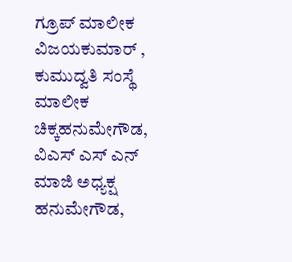ಗ್ರೂಪ್ ಮಾಲೀಕ ವಿಜಯಕುಮಾರ್ , ಕುಮುದ್ವತಿ ಸಂಸ್ಥೆ ಮಾಲೀಕ ಚಿಕ್ಕಹನುಮೇಗೌಡ, ವಿಎಸ್ ಎಸ್ ಎನ್ ಮಾಜಿ ಅಧ್ಯಕ್ಷ ಹನುಮೇಗೌಡ,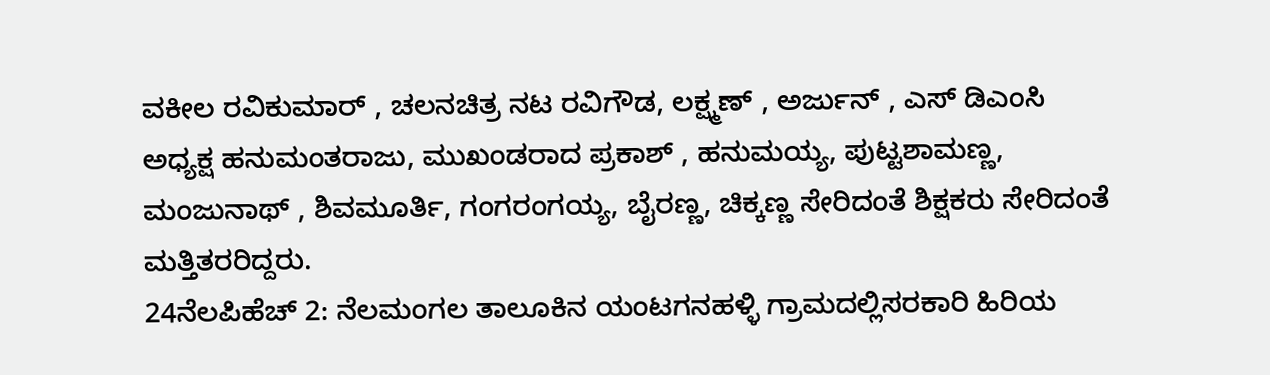ವಕೀಲ ರವಿಕುಮಾರ್ , ಚಲನಚಿತ್ರ ನಟ ರವಿಗೌಡ, ಲಕ್ಷ್ಮಣ್ , ಅರ್ಜುನ್ , ಎಸ್ ಡಿಎಂಸಿ ಅಧ್ಯಕ್ಷ ಹನುಮಂತರಾಜು, ಮುಖಂಡರಾದ ಪ್ರಕಾಶ್ , ಹನುಮಯ್ಯ, ಪುಟ್ಟಶಾಮಣ್ಣ, ಮಂಜುನಾಥ್ , ಶಿವಮೂರ್ತಿ, ಗಂಗರಂಗಯ್ಯ, ಬೈರಣ್ಣ, ಚಿಕ್ಕಣ್ಣ ಸೇರಿದಂತೆ ಶಿಕ್ಷಕರು ಸೇರಿದಂತೆ ಮತ್ತಿತರರಿದ್ದರು.
24ನೆಲಪಿಹೆಚ್ 2: ನೆಲಮಂಗಲ ತಾಲೂಕಿನ ಯಂಟಗನಹಳ್ಳಿ ಗ್ರಾಮದಲ್ಲಿಸರಕಾರಿ ಹಿರಿಯ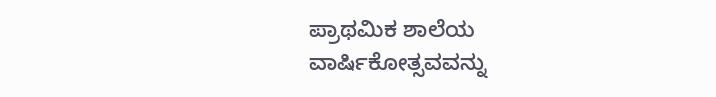ಪ್ರಾಥಮಿಕ ಶಾಲೆಯ ವಾರ್ಷಿಕೋತ್ಸವವನ್ನು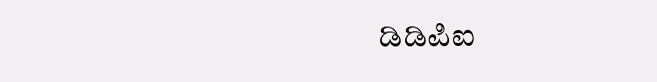ಡಿಡಿಪಿಐ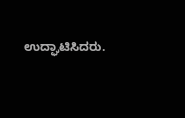ಉದ್ಘಾಟಿಸಿದರು.